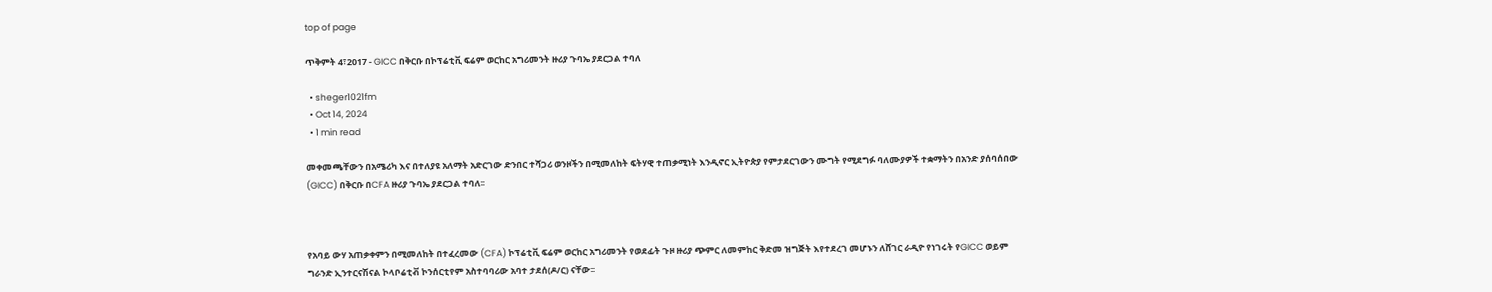top of page

ጥቅምት 4፣2017 - GICC በቅርቡ በኮፕሬቲቪ ፍሬም ወርከር አግሪመንት ዙሪያ ጉባኤ ያደርጋል ተባለ

  • sheger1021fm
  • Oct 14, 2024
  • 1 min read

መቀመጫቸውን በአሜሪካ እና በተለያዩ አለማት አድርገው ድንበር ተሻጋሪ ወንዞችን በሚመለከት ፍትሃዊ ተጠቃሚነት እንዲኖር ኢትዮጵያ የምታደርገውን ሙግት የሚደግፉ ባለሙያዎች ተቋማትን በአንድ ያሰባሰበው (GICC) በቅርቡ በCFA ዙሪያ ጉባኤ ያደርጋል ተባለ፡፡



የአባይ ውሃ አጠቃቀምን በሚመለከት በተፈረመው (CFA) ኮፕሬቲቪ ፍሬም ወርከር አግሪመንት የወደፊት ጉዞ ዙሪያ ጭምር ለመምከር ቅድመ ዝግጅት እየተደረገ መሆኑን ለሸገር ራዲዮ የነገሩት የGICC ወይም ግራንድ ኢንተርናሽናል ኮላቦሬቲቭ ኮንሰርቲየም አስተባባሪው አባተ ታደሰ(ዶ/ር) ናቸው፡፡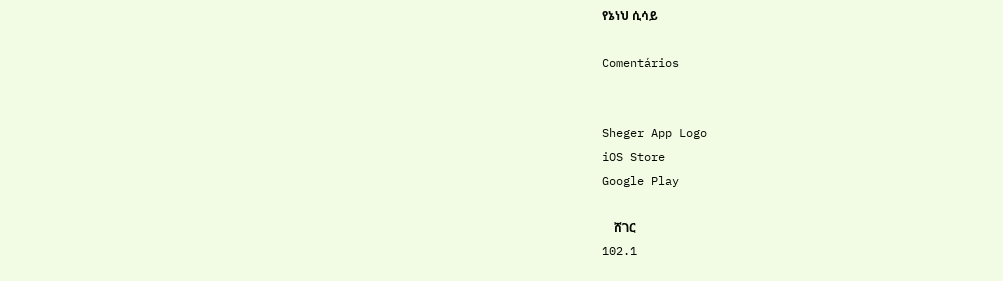የኔነህ ሲሳይ

Comentários


Sheger App Logo
iOS Store
Google Play

    ሸገር
102.1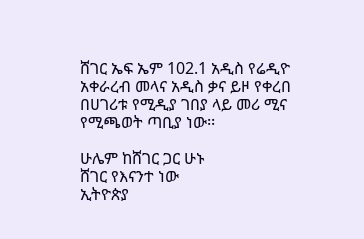ሸገር ኤፍ ኤም 102.1 አዲስ የሬዲዮ አቀራረብ መላና አዲስ ቃና ይዞ የቀረበ በሀገሪቱ የሚዲያ ገበያ ላይ መሪ ሚና የሚጫወት ጣቢያ ነው፡፡

ሁሌም ከሸገር ጋር ሁኑ
ሸገር የእናንተ ነው
ኢትዮጵያ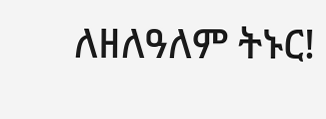ለዘለዓለም ትኑር!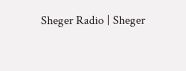Sheger Radio | Sheger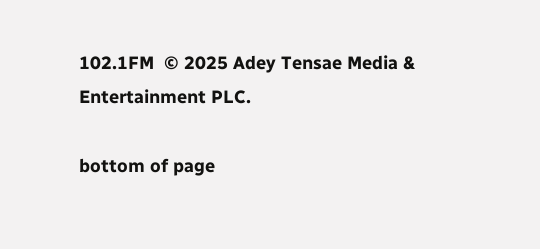102.1FM  © 2025 Adey Tensae Media & Entertainment PLC.

bottom of page